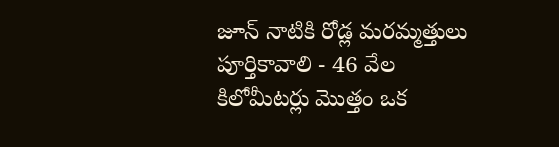జూన్ నాటికి రోడ్ల మరమ్మత్తులు పూర్తికావాలి - 46 వేల కిలోమీటర్లు మొత్తం ఒక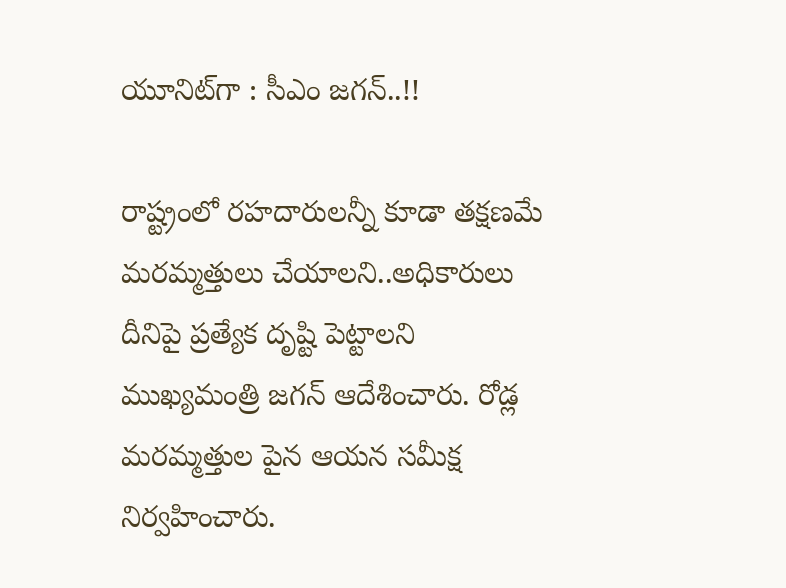యూనిట్‌గా : సీఎం జగన్..!!

రాష్ట్రంలో రహదారులన్నీ కూడా తక్షణమే మరమ్మత్తులు చేయాలని..అధికారులు దీనిపై ప్రత్యేక దృష్టి పెట్టాలని ముఖ్యమంత్రి జగన్ ఆదేశించారు. రోడ్ల మరమ్మత్తుల పైన ఆయన సమీక్ష నిర్వహించారు.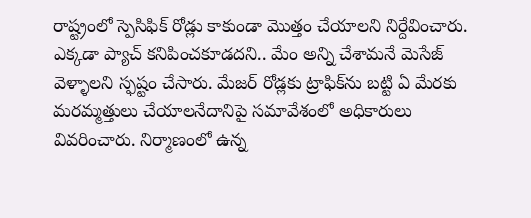రాష్ట్రంలో స్పెసిఫిక్‌ రోడ్లు కాకుండా మొత్తం చేయాలని నిర్దేవించారు. ఎక్కడా ప్యాచ్‌ కనిపించకూడదని.. మేం అన్ని చేశామనే మెసేజ్‌ వెళ్ళాలని స్ఫష్టం చేసారు. మేజర్‌ రోడ్లకు ట్రాఫిక్‌ను బట్టి ఏ మేరకు మరమ్మత్తులు చేయాలనేదానిపై సమావేశంలో అధికారులు వివరించారు. నిర్మాణంలో ఉన్న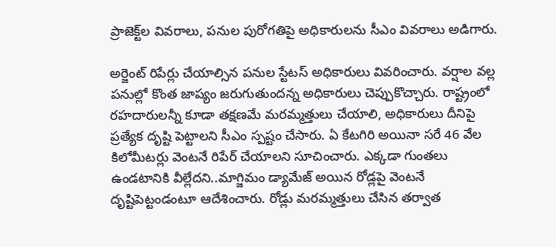ప్రాజెక్ట్‌ల వివరాలు, పనుల పురోగతిపై అధికారులను సీఎం వివరాలు అడిగారు.

అర్జెంట్‌ రిపేర్లు చేయాల్సిన పనుల స్టేటస్‌ అధికారులు వివరించారు. వర్షాల వల్ల పనుల్లో కొంత జాప్యం జరుగుతుందన్న అధికారులు చెప్పుకొచ్చారు. రాష్ట్రంలో రహదారులన్నీ కూడా తక్షణమే మరమ్మత్తులు చేయాలి, అధికారులు దీనిపై ప్రత్యేక దృష్టి పెట్టాలని సీఎం స్పష్టం చేసారు. ఏ కేటగిరి అయినా సరే 46 వేల కిలోమీటర్లు వెంటనే రిపేర్‌ చేయాలని సూచించారు. ఎక్కడా గుంతలు ఉండటానికి వీల్లేదని..మాగ్జిమం డ్యామేజ్‌ అయిన రోడ్లపై వెంటనే దృష్టిపెట్టండంటూ ఆదేశించారు. రోడ్లు మరమ్మత్తులు చేసిన తర్వాత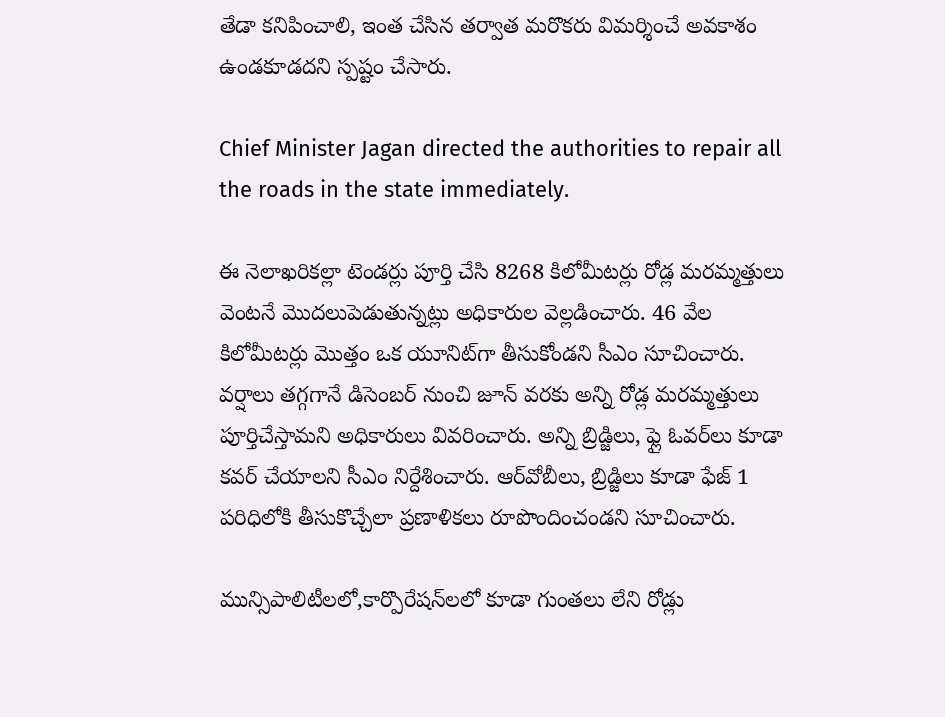తేడా కనిపించాలి, ఇంత చేసిన తర్వాత మరొకరు విమర్శించే అవకాశం ఉండకూడదని స్పష్టం చేసారు.

Chief Minister Jagan directed the authorities to repair all the roads in the state immediately.

ఈ నెలాఖరికల్లా టెండర్లు పూర్తి చేసి 8268 కిలోమీటర్లు రోడ్ల మరమ్మత్తులు వెంటనే మొదలుపెడుతున్నట్లు అధికారుల వెల్లడించారు. 46 వేల కిలోమీటర్లు మొత్తం ఒక యూనిట్‌గా తీసుకోండని సీఎం సూచించారు. వర్షాలు తగ్గగానే డిసెంబర్‌ నుంచి జూన్‌ వరకు అన్ని రోడ్ల మరమ్మత్తులు పూర్తిచేస్తామని అధికారులు వివరించారు. అన్ని బ్రిడ్జిలు, ఫ్లై ఓవర్‌లు కూడా కవర్‌ చేయాలని సీఎం నిర్దేశించారు. ఆర్‌వోబీలు, బ్రిడ్జిలు కూడా ఫేజ్‌ 1 పరిధిలోకి తీసుకొచ్చేలా ప్రణాళికలు రూపొందించండని సూచించారు.

మున్సిపాలిటీలలో,కార్పొరేషన్‌లలో కూడా గుంతలు లేని రోడ్లు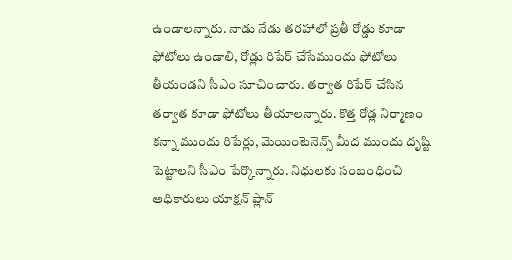ఉండాలన్నారు. నాడు నేడు తరహాలో ప్రతీ రోడ్డు కూడా ఫోటోలు ఉండాలి, రోడ్లు రిపేర్‌ చేసేముందు ఫోటోలు తీయండని సీఎం సూచించారు. తర్వాత రిపేర్‌ చేసిన తర్వాత కూడా ఫోటోలు తీయాలన్నారు. కొత్త రోడ్ల నిర్మాణం కన్నా ముందు రిపేర్లు, మెయింటెనెన్స్‌ మీద ముందు దృష్టి పెట్టాలని సీఎం పేర్కొన్నారు. నిధులకు సంబంధించి అధికారులు యాక్షన్‌ ప్లాన్‌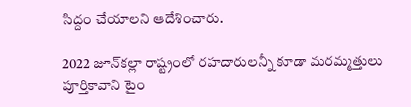సిద్దం చేయాలని ఆదేశించారు.

2022 జూన్‌కల్లా రాష్ట్రంలో రహదారులన్నీ కూడా మరమ్మత్తులు పూర్తికావాని టైం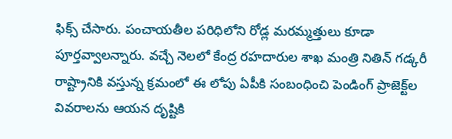ఫిక్స్ చేసారు. పంచాయతీల పరిధిలోని రోడ్ల మరమ్మత్తులు కూడా పూర్తవ్వాలన్నారు. వచ్చే నెలలో కేంద్ర రహదారుల శాఖ మంత్రి నితిన్‌ గడ్కరీ రాష్ట్రానికి వస్తున్న క్రమంలో ఈ లోపు ఏపీకి సంబంధించి పెండింగ్‌ ప్రాజెక్ట్‌ల వివరాలను ఆయన దృష్టికి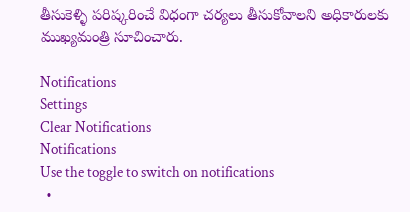తీసుకెళ్ళి పరిష్కరించే విధంగా చర్యలు తీసుకోవాలని అధికారులకు ముఖ్యమంత్రి సూచించారు.

Notifications
Settings
Clear Notifications
Notifications
Use the toggle to switch on notifications
  •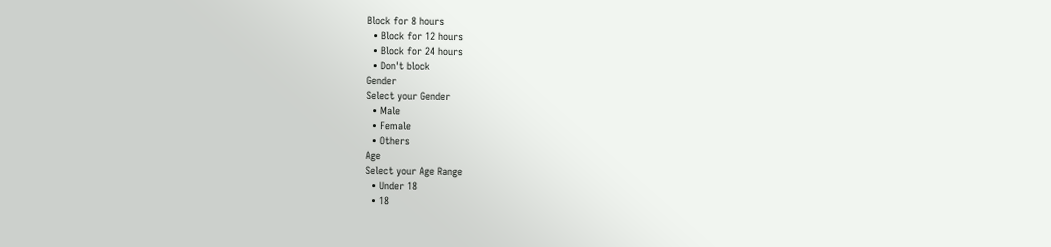Block for 8 hours
  • Block for 12 hours
  • Block for 24 hours
  • Don't block
Gender
Select your Gender
  • Male
  • Female
  • Others
Age
Select your Age Range
  • Under 18
  • 18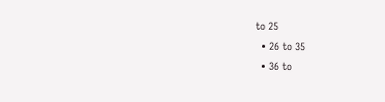to 25
  • 26 to 35
  • 36 to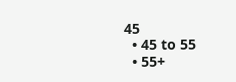45
  • 45 to 55
  • 55+